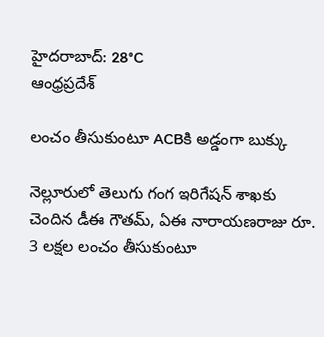హైదరాబాద్: 28°C
ఆంధ్రప్రదేశ్

లంచం తీసుకుంటూ ACBకి అడ్డంగా బుక్కు

నెల్లూరులో తెలుగు గంగ ఇరిగేషన్ శాఖకు చెందిన డీఈ గౌతమ్, ఏఈ నారాయణరాజు రూ. 3 లక్షల లంచం తీసుకుంటూ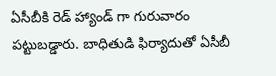ఏసీబీకి రెడ్ హ్యాండ్ గా గురువారం పట్టుబడ్డారు. బాధితుడి ఫిర్యాదుతో ఏసీబీ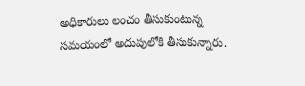అధికారులు లంచం తీసుకుంటున్న సమయంలో అదుపులోకి తీసుకున్నారు.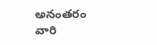అనంతరం వారి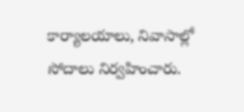కార్యాలయాలు, నివాసాల్లో సోదాలు నిర్వహించారు.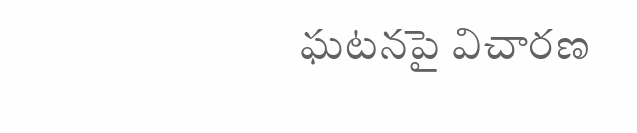ఘటనపై విచారణ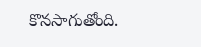కొనసాగుతోంది.